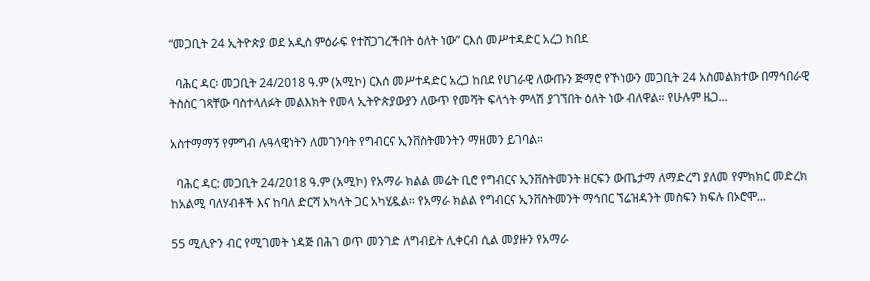“መጋቢት 24 ኢትዮጵያ ወደ አዲስ ምዕራፍ የተሸጋገረችበት ዕለት ነው” ርእሰ መሥተዳድር አረጋ ከበደ

  ባሕር ዳር፡ መጋቢት 24/2018 ዓ.ም (አሚኮ) ርእሰ መሥተዳድር አረጋ ከበደ የሀገራዊ ለውጡን ጅማሮ የኾነውን መጋቢት 24 አስመልክተው በማኅበራዊ ትስስር ገጻቸው ባስተላለፉት መልእክት የመላ ኢትዮጵያውያን ለውጥ የመሻት ፍላጎት ምላሽ ያገኘበት ዕለት ነው ብለዋል። የሁሉም ዜጋ...

አስተማማኝ የምግብ ሉዓላዊነትን ለመገንባት የግብርና ኢንቨስትመንትን ማዘመን ይገባል።

  ባሕር ዳር: መጋቢት 24/2018 ዓ.ም (አሚኮ) የአማራ ክልል መሬት ቢሮ የግብርና ኢንቨስትመንት ዘርፍን ውጤታማ ለማድረግ ያለመ የምክክር መድረክ ከአልሚ ባለሃብቶች እና ከባለ ድርሻ አካላት ጋር አካሂዷል። የአማራ ክልል የግብርና ኢንቨስትመንት ማኅበር ኘሬዝዳንት መስፍን ክፍሉ በኦሮሞ...

55 ሚሊዮን ብር የሚገመት ነዳጅ በሕገ ወጥ መንገድ ለግብይት ሊቀርብ ሲል መያዙን የአማራ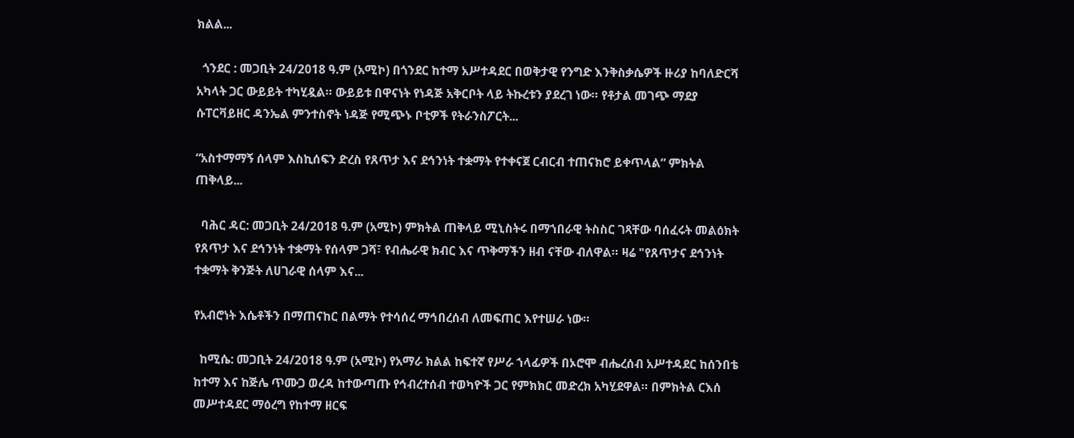ክልል...

  ጎንደር : መጋቢት 24/2018 ዓ.ም (አሚኮ) በጎንደር ከተማ አሥተዳደር በወቅታዊ የንግድ እንቅስቃሴዎች ዙሪያ ከባለድርሻ አካላት ጋር ውይይት ተካሂዷል። ውይይቱ በዋናነት የነዳጅ አቅርቦት ላይ ትኩረቱን ያደረገ ነው። የቶታል መገጭ ማደያ ሱፐርቫይዘር ዳንኤል ምንተስኖት ነዳጅ የሚጭኑ ቦቲዎች የትራንስፖርት...

“አስተማማኝ ሰላም እስኪሰፍን ድረስ የጸጥታ እና ደኅንነት ተቋማት የተቀናጀ ርብርብ ተጠናክሮ ይቀጥላል” ምክትል ጠቅላይ...

  ባሕር ዳር: መጋቢት 24/2018 ዓ.ም (አሚኮ) ምክትል ጠቅላይ ሚኒስትሩ በማኀበራዊ ትስስር ገጻቸው ባሰፈሩት መልዕክት የጸጥታ እና ደኅንነት ተቋማት የሰላም ጋሻ፣ የብሔራዊ ክብር እና ጥቅማችን ዘብ ናቸው ብለዋል። ዛሬ "የጸጥታና ደኅንነት ተቋማት ቅንጅት ለሀገራዊ ሰላም እና...

የአብሮነት እሴቶችን በማጠናከር በልማት የተሳሰረ ማኅበረሰብ ለመፍጠር እየተሠራ ነው።

  ከሚሴ: መጋቢት 24/2018 ዓ.ም (አሚኮ) የአማራ ክልል ከፍተኛ የሥራ ኀላፊዎች በኦሮሞ ብሔረሰብ አሥተዳደር ከሰንበቴ ከተማ እና ከጅሌ ጥሙጋ ወረዳ ከተውጣጡ የኅብረተሰብ ተወካዮች ጋር የምክክር መድረክ አካሂደዋል። በምክትል ርእሰ መሥተዳደር ማዕረግ የከተማ ዘርፍ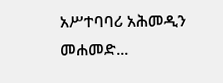አሥተባባሪ አሕመዲን መሐመድ...